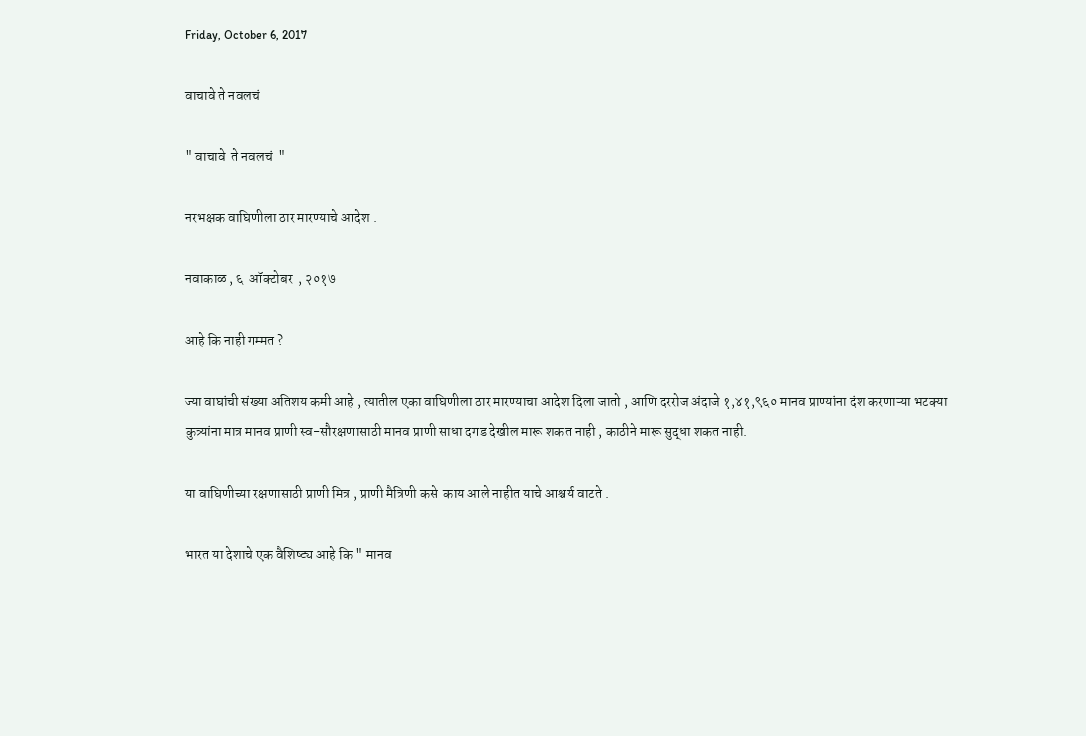Friday, October 6, 2017

वाचावे ते नवलचं

" वाचावे  ते नवलचं  "

नरभक्षक वाघिणीला ठार मारण्याचे आदेश .

नवाकाळ , ६  ऑक्टोबर  , २०१७

आहे कि नाही गम्मत ?

ज्या वाघांची संख्या अतिशय कमी आहे , त्यातील एका वाघिणीला ठार मारण्याचा आदेश दिला जातो , आणि दररोज अंदाजे १,४१,९६० मानव प्राण्यांना दंश करणाऱ्या भटक्या कुत्र्यांना मात्र मानव प्राणी स्व-सौरक्षणासाठी मानव प्राणी साधा दगड देखील मारू शकत नाही , काठीने मारू सुद्धा शकत नाही.

या वाघिणीच्या रक्षणासाठी प्राणी मित्र , प्राणी मैत्रिणी कसे  काय आले नाहीत याचे आश्चर्य वाटते .

भारत या देशाचे एक वैशिष्ट्य आहे कि " मानव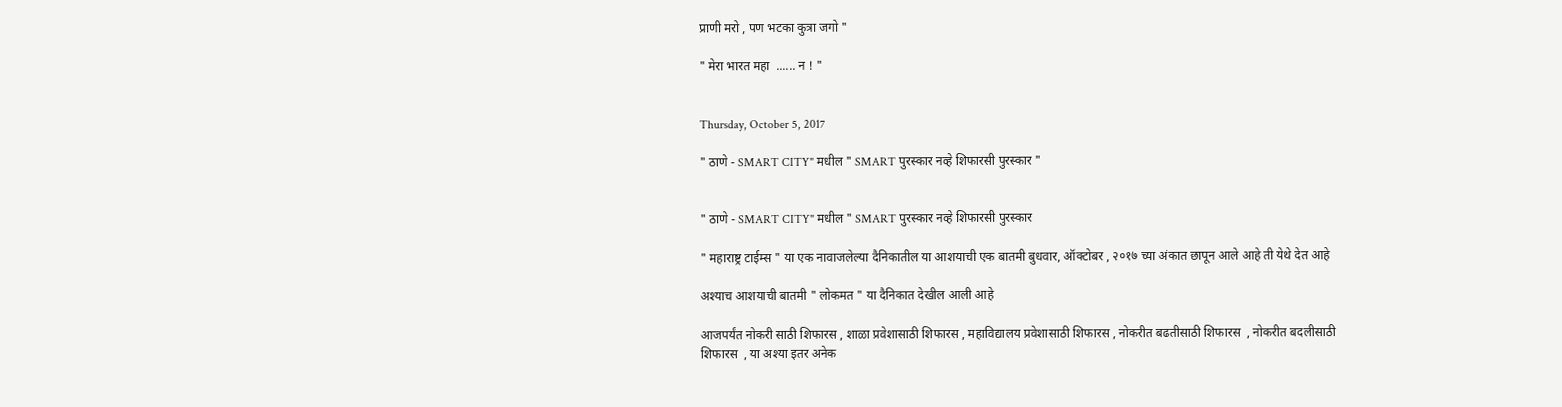प्राणी मरो , पण भटका कुत्रा जगो "

" मेरा भारत महा  ...... न ! "


Thursday, October 5, 2017

" ठाणे - SMART CITY" मधील " SMART पुरस्कार नव्हे शिफारसी पुरस्कार "


" ठाणे - SMART CITY" मधील " SMART पुरस्कार नव्हे शिफारसी पुरस्कार

" महाराष्ट्र टाईम्स " या एक नावाजलेल्या दैनिकातील या आशयाची एक बातमी बुधवार, ऑक्टोबर , २०१७ च्या अंकात छापून आले आहे ती येथे देत आहे

अश्याच आशयाची बातमी " लोकमत " या दैनिकात देखील आली आहे

आजपर्यंत नोकरी साठी शिफारस , शाळा प्रवेशासाठी शिफारस , महाविद्यालय प्रवेशासाठी शिफारस , नोकरीत बढतीसाठी शिफारस  , नोकरीत बदलीसाठी शिफारस  , या अश्या इतर अनेक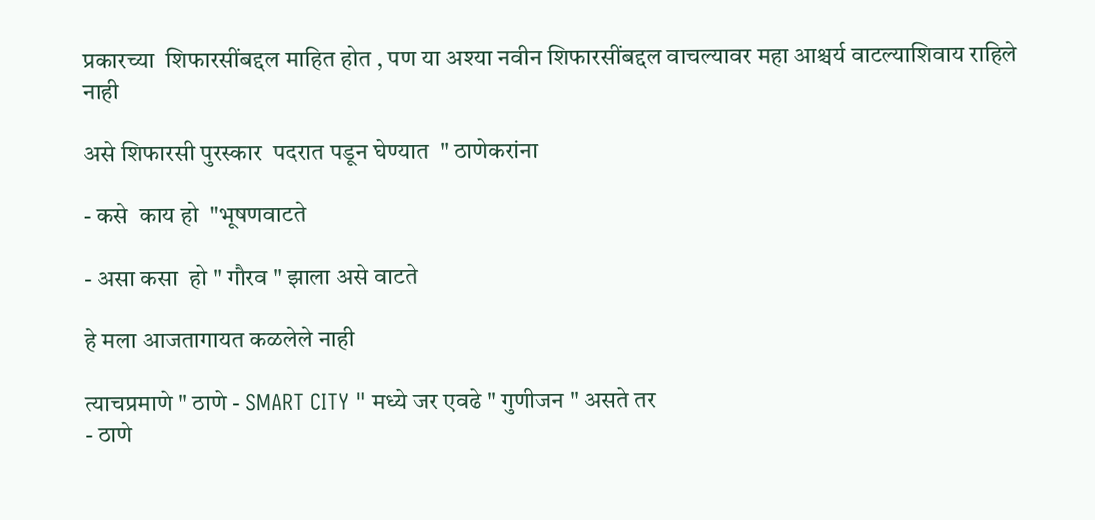प्रकारच्या  शिफारसींबद्दल माहित होत , पण या अश्या नवीन शिफारसींबद्दल वाचल्यावर महा आश्चर्य वाटल्याशिवाय राहिले नाही

असे शिफारसी पुरस्कार  पदरात पडून घेण्यात  " ठाणेकरांना

- कसे  काय हो  "भूषणवाटते

- असा कसा  हो " गौरव " झाला असे वाटते

हे मला आजतागायत कळलेले नाही

त्याचप्रमाणे " ठाणे - SMART CITY " मध्ये जर एवढे " गुणीजन " असते तर
- ठाणे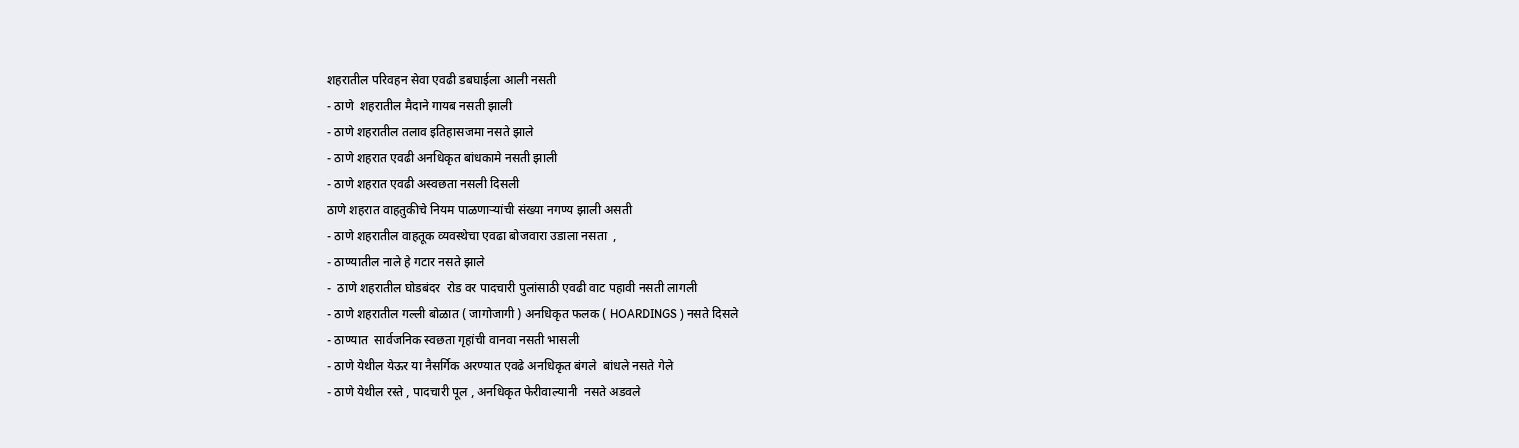शहरातील परिवहन सेवा एवढी डबघाईला आली नसती
- ठाणे  शहरातील मैदाने गायब नसती झाली
- ठाणे शहरातील तलाव इतिहासजमा नसते झाले
- ठाणे शहरात एवढी अनधिकृत बांधकामे नसती झाली
- ठाणे शहरात एवढी अस्वछता नसली दिसली
ठाणे शहरात वाहतुकीचे नियम पाळणाऱ्यांची संख्या नगण्य झाली असती
- ठाणे शहरातील वाहतूक व्यवस्थेचा एवढा बोजवारा उडाला नसता  ,
- ठाण्यातील नाले हे गटार नसते झाले
-  ठाणे शहरातील घोडबंदर  रोड वर पादचारी पुलांसाठी एवढी वाट पहावी नसती लागली
- ठाणे शहरातील गल्ली बोळात ( जागोजागी ) अनधिकृत फलक ( HOARDINGS ) नसते दिसले
- ठाण्यात  सार्वजनिक स्वछता गृहांची वानवा नसती भासली
- ठाणे येथील येऊर या नैसर्गिक अरण्यात एवढे अनधिकृत बंगले  बांधले नसते गेले
- ठाणे येथील रस्ते , पादचारी पूल , अनधिकृत फेरीवाल्यानी  नसते अडवले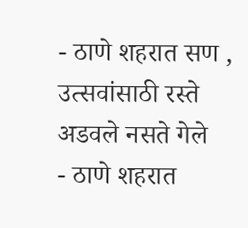- ठाणे शहरात सण , उत्सवांसाठी रस्ते अडवले नसते गेले
- ठाणे शहरात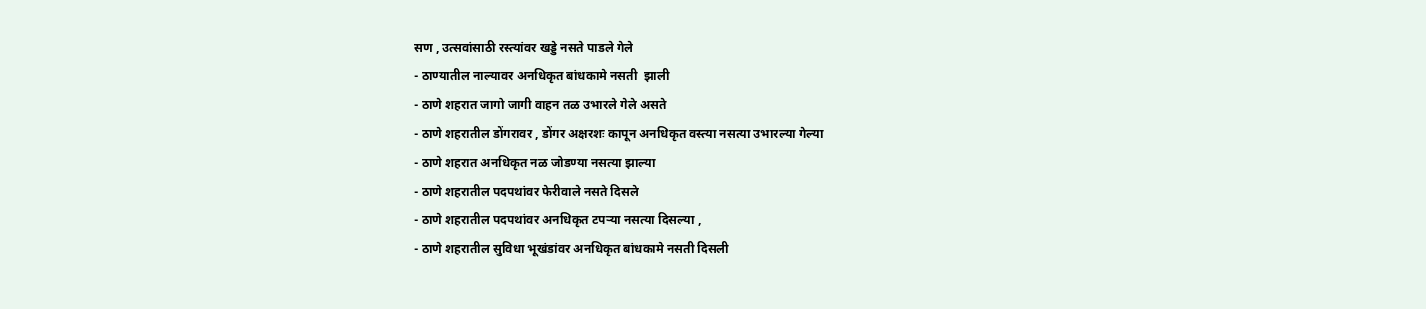सण , उत्सवांसाठी रस्त्यांवर खड्डे नसते पाडले गेले
- ठाण्यातील नाल्यावर अनधिकृत बांधकामे नसती  झाली
- ठाणे शहरात जागो जागी वाहन तळ उभारले गेले असते
- ठाणे शहरातील डोंगरावर , डोंगर अक्षरशः कापून अनधिकृत वस्त्या नसत्या उभारल्या गेल्या
- ठाणे शहरात अनधिकृत नळ जोडण्या नसत्या झाल्या
- ठाणे शहरातील पदपथांवर फेरीवाले नसते दिसले
- ठाणे शहरातील पदपथांवर अनधिकृत टपऱ्या नसत्या दिसल्या ,
- ठाणे शहरातील सुविधा भूखंडांवर अनधिकृत बांधकामे नसती दिसली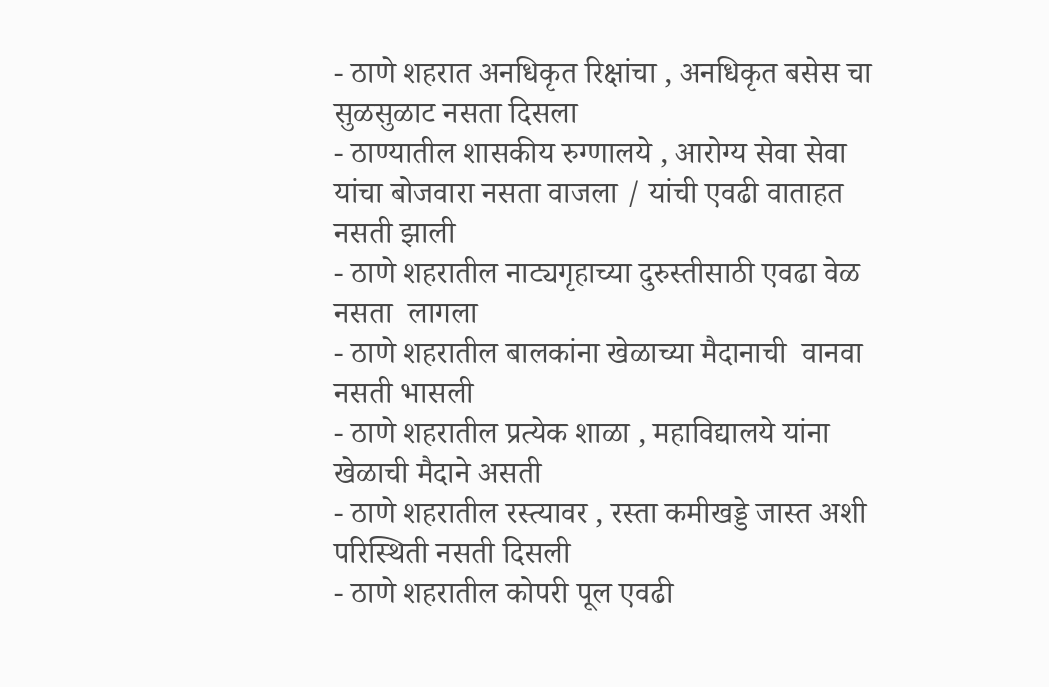- ठाणे शहरात अनधिकृत रिक्षांचा , अनधिकृत बसेस चा सुळसुळाट नसता दिसला
- ठाण्यातील शासकीय रुग्णालये , आरोग्य सेवा सेवा  यांचा बोजवारा नसता वाजला / यांची एवढी वाताहत नसती झाली
- ठाणे शहरातील नाट्यगृहाच्या दुरुस्तीसाठी एवढा वेळ नसता  लागला
- ठाणे शहरातील बालकांना खेळाच्या मैदानाची  वानवा नसती भासली
- ठाणे शहरातील प्रत्येक शाळा , महाविद्यालये यांना खेळाची मैदाने असती
- ठाणे शहरातील रस्त्यावर , रस्ता कमीखड्डे जास्त अशी परिस्थिती नसती दिसली
- ठाणे शहरातील कोपरी पूल एवढी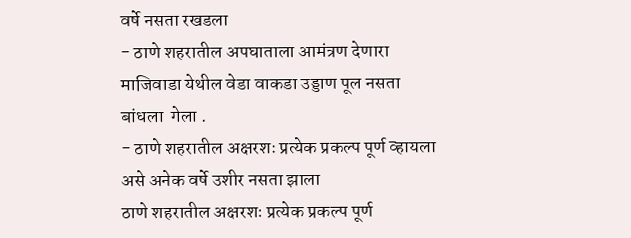वर्षे नसता रखडला
- ठाणे शहरातील अपघाताला आमंत्रण देणारा माजिवाडा येथील वेडा वाकडा उड्डाण पूल नसता बांधला  गेला .
- ठाणे शहरातील अक्षरशः प्रत्येक प्रकल्प पूर्ण व्हायला असे अनेक वर्षे उशीर नसता झाला
ठाणे शहरातील अक्षरशः प्रत्येक प्रकल्प पूर्ण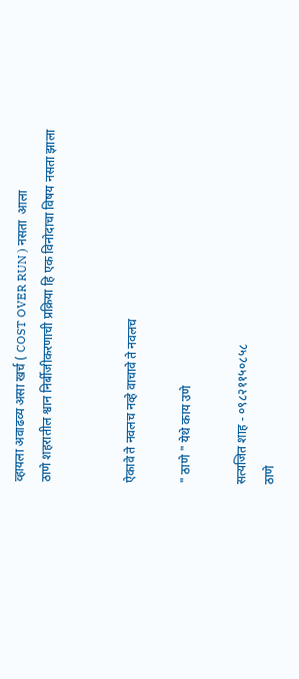व्हायला अवाढव्य असा खर्च ( COST OVER RUN ) नसता  आला
ठाणे शहरातील श्वान निर्बीजीकरणाची प्रक्रिया हि एक विनोदाचा विषय नसता झाला


ऐकावे ते नवलच नव्हे वाचावे ते नवलच

" ठाणे " येथे काय उणे

सत्यजित शाह - ०९८२११५०८५८
ठाणे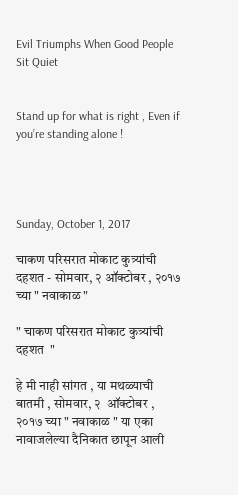Evil Triumphs When Good People Sit Quiet


Stand up for what is right , Even if you’re standing alone !




Sunday, October 1, 2017

चाकण परिसरात मोकाट कुत्र्यांची दहशत - सोमवार, २ ऑक्टोबर , २०१७ च्या " नवाकाळ "

" चाकण परिसरात मोकाट कुत्र्यांची दहशत  "

हे मी नाही सांगत , या मथळ्याची बातमी , सोमवार, २  ऑक्टोबर , २०१७ च्या " नवाकाळ " या एका नावाजलेल्या दैनिकात छापून आली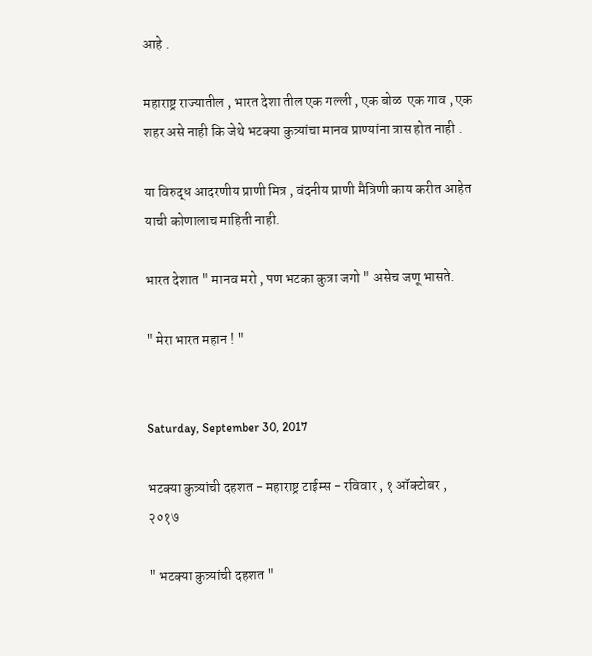आहे .

महाराष्ट्र राज्यातील , भारत देशा तील एक गल्ली , एक बोळ  एक गाव , एक शहर असे नाही कि जेथे भटक्या कुत्र्यांचा मानव प्राण्यांना त्रास होत नाही .

या विरुद्ध आदरणीय प्राणी मित्र , वंदनीय प्राणी मैत्रिणी काय करीत आहेत याची कोणालाच माहिती नाही.

भारत देशात " मानव मरो , पण भटका कुत्रा जगो " असेच जणू भासते.

" मेरा भारत महान ! "


Saturday, September 30, 2017

भटक्या कुत्र्यांची दहशत - महाराष्ट्र टाईम्स - रविवार , १ ऑक्टोबर , २०१७

" भटक्या कुत्र्यांची दहशत "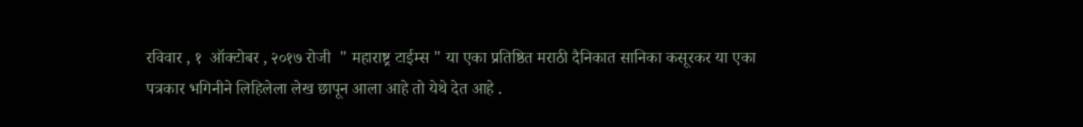रविवार , १  ऑक्टोबर , २०१७ रोजी  " महाराष्ट्र टाईम्स " या एका प्रतिष्ठित मराठी दैनिकात सानिका कसूरकर या एका पत्रकार भगिनीने लिहिलेला लेख छापून आला आहे तो येथे देत आहे .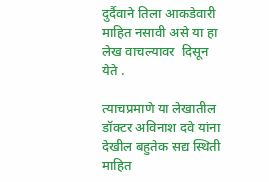दुर्दैवाने तिला आकडेवारी  माहित नसावी असे या हा लेख वाचल्यावर  दिसून येते .

त्याचप्रमाणे या लेखातील डॉक्टर अविनाश दवे यांना देखील बहुतेक सद्य स्थिती माहित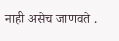नाही असेच जाणवते .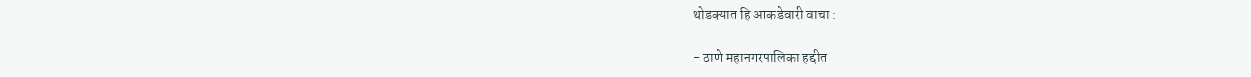थोडक्यात हि आकडेवारी वाचा :

- ठाणे महानगरपालिका हद्दीत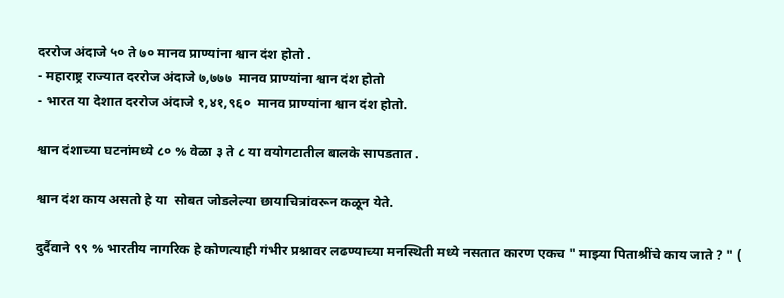दररोज अंदाजे ५० ते ७० मानव प्राण्यांना श्वान दंश होतो .
- महाराष्ट्र राज्यात दररोज अंदाजे ७,७७७  मानव प्राण्यांना श्वान दंश होतो
- भारत या देशात दररोज अंदाजे १,४१,९६०  मानव प्राण्यांना श्वान दंश होतो.

श्वान दंशाच्या घटनांमध्ये ८० % वेळा ३ ते ८ या वयोगटातील बालके सापडतात .

श्वान दंश काय असतो हे या  सोबत जोडलेल्या छायाचित्रांवरून कळून येते.

दुर्दैवाने ९९ % भारतीय नागरिक हे कोणत्याही गंभीर प्रश्नावर लढण्याच्या मनस्थिती मध्ये नसतात कारण एकच " माझ्या पिताश्रींचे काय जाते ? " (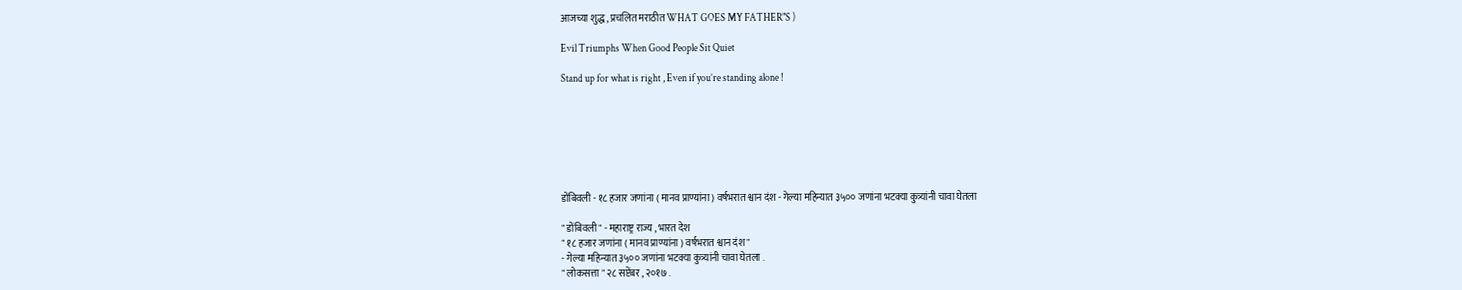आजच्या शुद्ध , प्रचलित मराठीत WHAT GOES MY FATHER"S )

Evil Triumphs When Good People Sit Quiet

Stand up for what is right , Even if you’re standing alone !







डोंबिवली - १८ हजार जणांना ( मानव प्राण्यांना ) वर्षभरात श्वान दंश - गेल्या महिन्यात ३५०० जणांना भटक्या कुत्र्यांनी चावा घेतला

" डोंबिवली " - महाराष्ट्र राज्य , भारत देश
" १८ हजार जणांना ( मानव प्राण्यांना ) वर्षभरात श्वान दंश "
- गेल्या महिन्यात ३५०० जणांना भटक्या कुत्र्यांनी चावा घेतला .
" लोकसत्ता " २८ सप्टेंबर , २०१७ .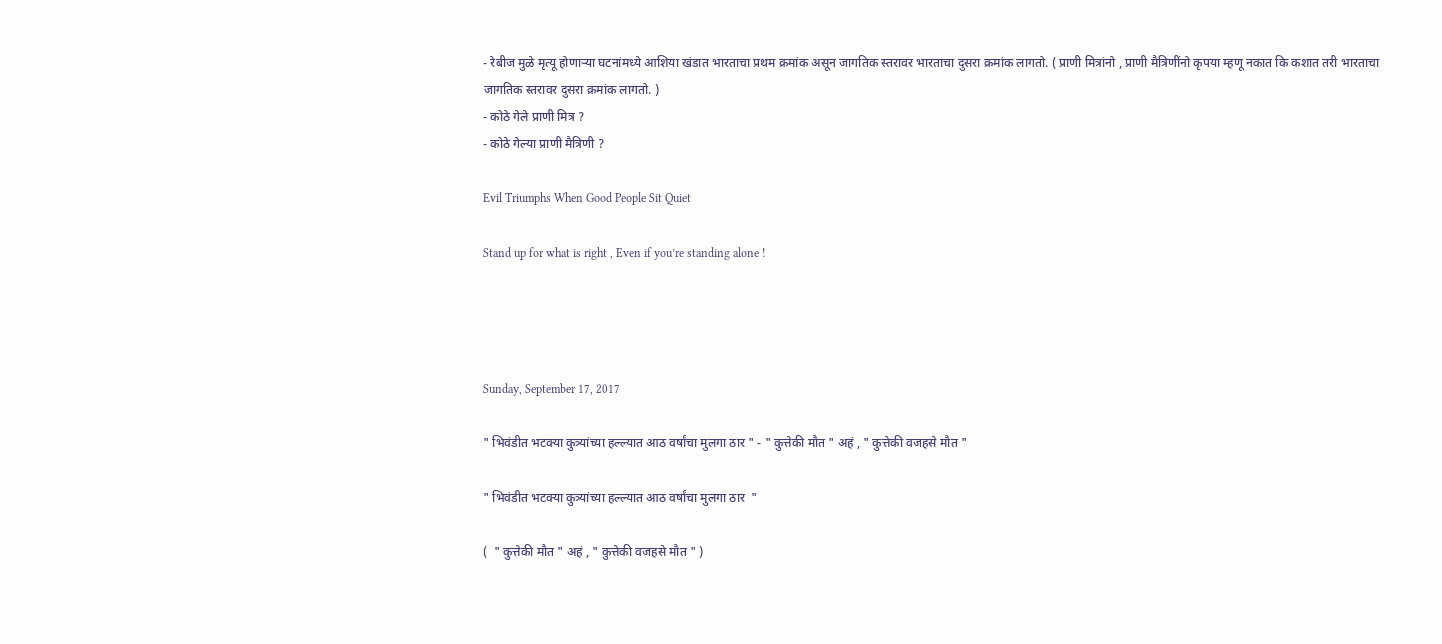- रेबीज मुळे मृत्यू होणाऱ्या घटनांमध्ये आशिया खंडात भारताचा प्रथम क्रमांक असून जागतिक स्तरावर भारताचा दुसरा क्रमांक लागतो. ( प्राणी मित्रांनो , प्राणी मैत्रिणींनो कृपया म्हणू नकात कि कशात तरी भारताचा जागतिक स्तरावर दुसरा क्रमांक लागतो. )
- कोठे गेले प्राणी मित्र ?
- कोठे गेल्या प्राणी मैत्रिणी ?

Evil Triumphs When Good People Sit Quiet

Stand up for what is right , Even if you’re standing alone !




Sunday, September 17, 2017

" भिवंडीत भटक्या कुत्र्यांच्या हल्ल्यात आठ वर्षांचा मुलगा ठार " - " कुत्तेकी मौत " अहं , " कुत्तेकी वजहसे मौत "

" भिवंडीत भटक्या कुत्र्यांच्या हल्ल्यात आठ वर्षांचा मुलगा ठार  "

(  " कुत्तेकी मौत " अहं , " कुत्तेकी वजहसे मौत " )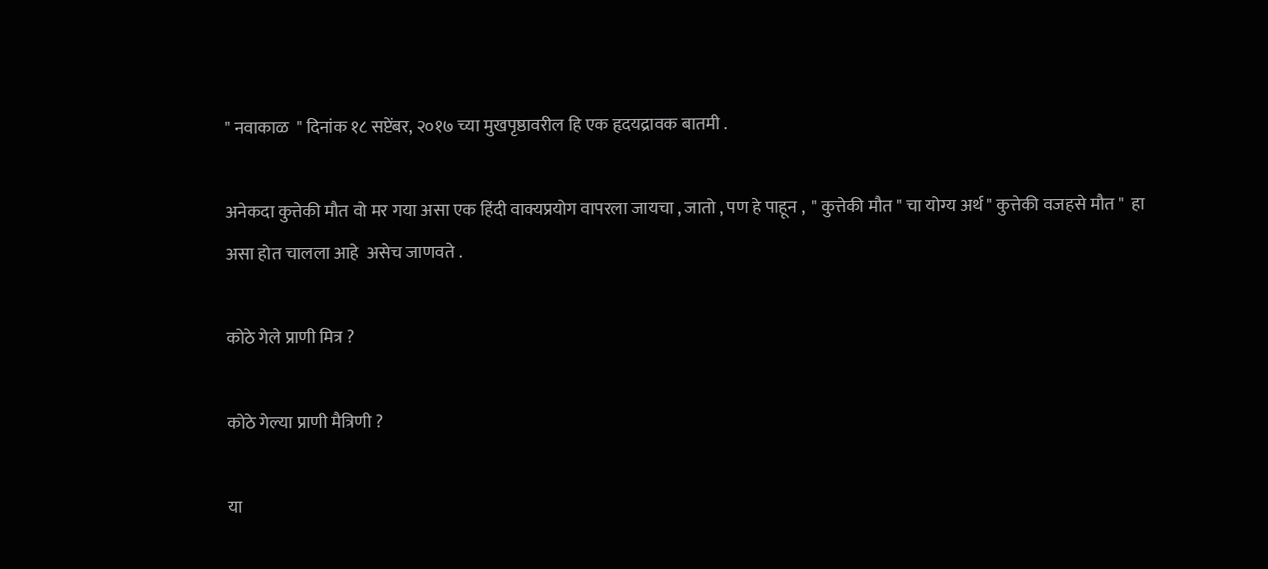" नवाकाळ  " दिनांक १८ सप्टेंबर, २०१७ च्या मुखपृष्ठावरील हि एक हृदयद्रावक बातमी .

अनेकदा कुत्तेकी मौत वो मर गया असा एक हिंदी वाक्यप्रयोग वापरला जायचा , जातो , पण हे पाहून ,  " कुत्तेकी मौत " चा योग्य अर्थ " कुत्तेकी वजहसे मौत "  हा असा होत चालला आहे  असेच जाणवते .

कोठे गेले प्राणी मित्र ?

कोठे गेल्या प्राणी मैत्रिणी ?

या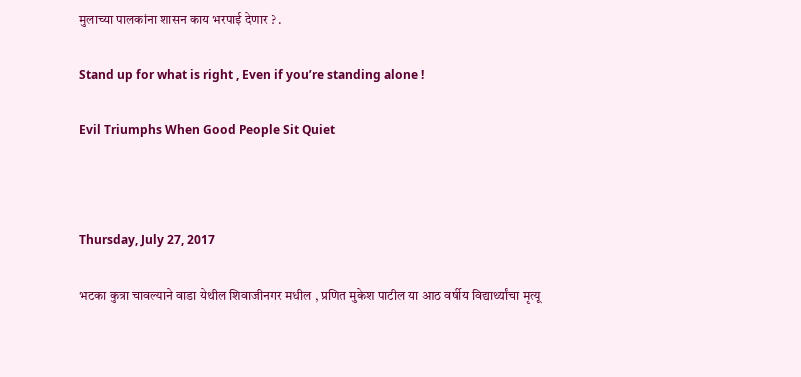मुलाच्या पालकांना शासन काय भरपाई देणार ? .

Stand up for what is right , Even if you’re standing alone !

Evil Triumphs When Good People Sit Quiet



Thursday, July 27, 2017

भटका कुत्रा चावल्याने वाडा येथील शिवाजीनगर मधील , प्रणित मुकेश पाटील या आठ वर्षीय विद्यार्थ्यांचा मृत्यू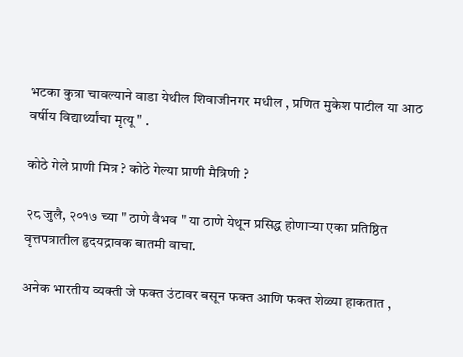भटका कुत्रा चावल्याने वाडा येथील शिवाजीनगर मधील , प्रणित मुकेश पाटील या आठ वर्षीय विद्यार्थ्यांचा मृत्यू " .

कोठे गेले प्राणी मित्र ? कोठे गेल्या प्राणी मैत्रिणी ?

२८ जुलै, २०१७ च्या " ठाणे वैभव " या ठाणे येथून प्रसिद्ध होणाऱ्या एका प्रतिष्ठित वृत्तपत्रातील हृदयद्रावक बातमी वाचा.

अनेक भारतीय व्यक्ती जे फक्त उंटावर बसून फक्त आणि फक्त शेळ्या हाकतात ,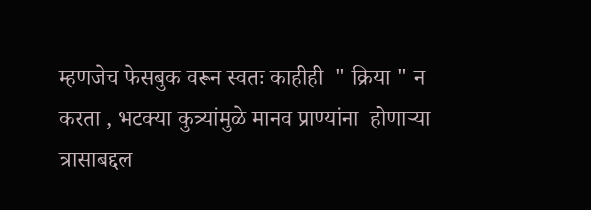म्हणजेच फेसबुक वरून स्वतः काहीही  " क्रिया " न करता , भटक्या कुत्र्यांमुळे मानव प्राण्यांना  होणाऱ्या त्रासाबद्दल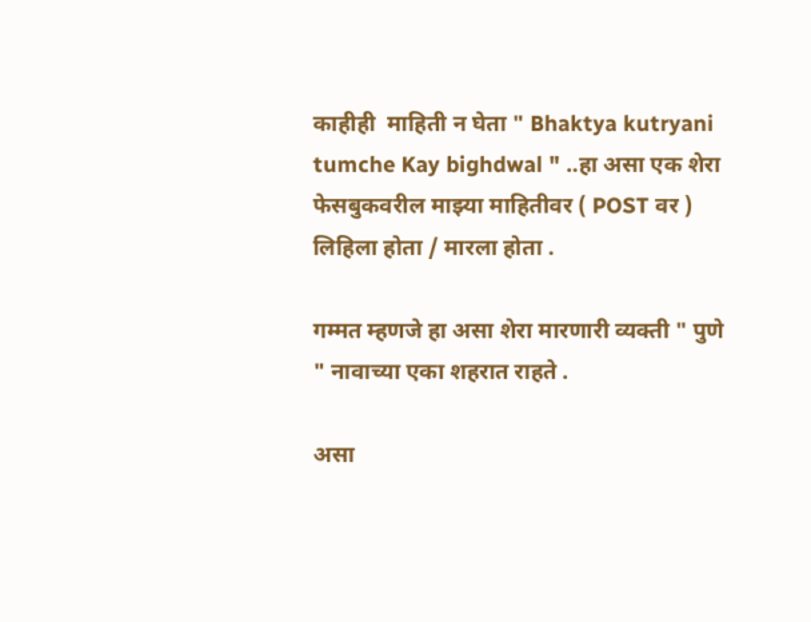काहीही  माहिती न घेता " Bhaktya kutryani tumche Kay bighdwal " ..हा असा एक शेरा फेसबुकवरील माझ्या माहितीवर ( POST वर ) लिहिला होता / मारला होता .

गम्मत म्हणजे हा असा शेरा मारणारी व्यक्ती " पुणे " नावाच्या एका शहरात राहते .

असा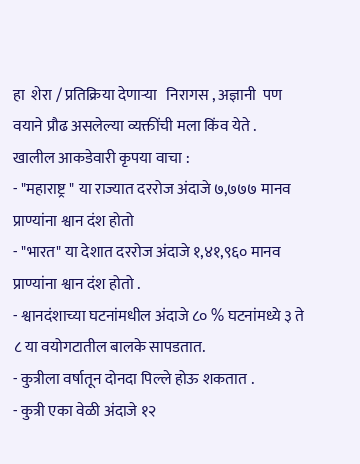हा  शेरा / प्रतिक्रिया देणाऱ्या   निरागस , अज्ञानी  पण वयाने प्रौढ असलेल्या व्यक्तींची मला किंव येते .
खालील आकडेवारी कृपया वाचा :
- "महाराष्ट्र " या राज्यात दररोज अंदाजे ७,७७७ मानव प्राण्यांना श्वान दंश होतो
- "भारत" या देशात दररोज अंदाजे १,४१,९६० मानव प्राण्यांना श्वान दंश होतो .
- श्वानदंशाच्या घटनांमधील अंदाजे ८० % घटनांमध्ये ३ ते ८ या वयोगटातील बालके सापडतात.
- कुत्रीला वर्षातून दोनदा पिल्ले होऊ शकतात .
- कुत्री एका वेळी अंदाजे १२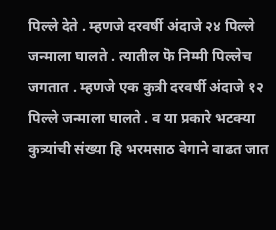पिल्ले देते . म्हणजे दरवर्षी अंदाजे २४ पिल्ले जन्माला घालते . त्यातील फॆ निम्मी पिल्लेच जगतात . म्हणजे एक कुत्री दरवर्षी अंदाजे १२ पिल्ले जन्माला घालते . व या प्रकारे भटक्या कुत्र्यांची संख्या हि भरमसाठ वेगाने वाढत जात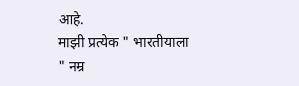आहे.
माझी प्रत्येक " भारतीयाला " नम्र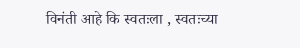विनंती आहे कि स्वतःला , स्वतःच्या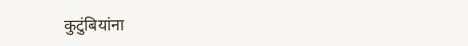कुटुंबियांना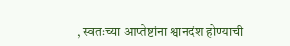, स्वतःच्या आप्तेष्टांना श्वानदंश होण्याची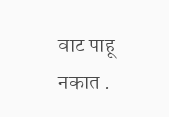वाट पाहू नकात .